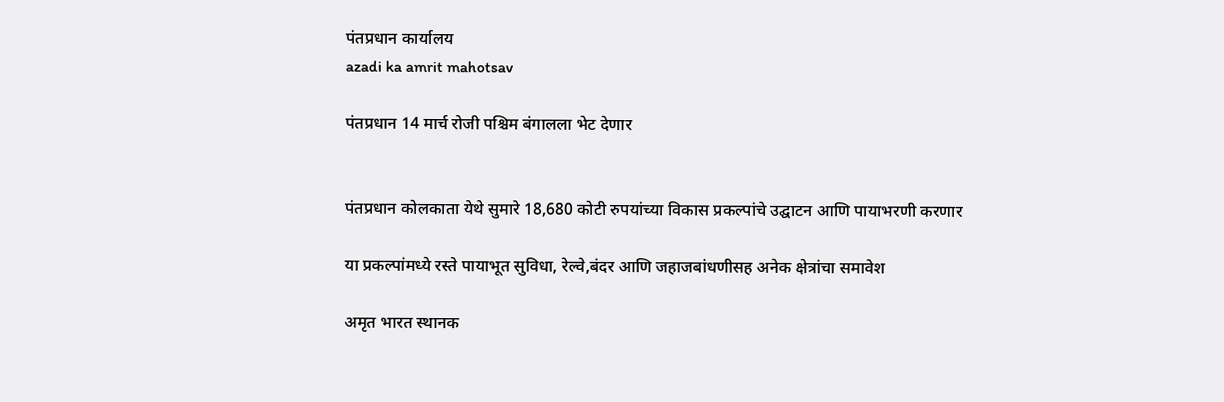पंतप्रधान कार्यालय
azadi ka amrit mahotsav

पंतप्रधान 14 मार्च रोजी पश्चिम बंगालला भेट देणार


पंतप्रधान कोलकाता येथे सुमारे 18,680 कोटी रुपयांच्या विकास प्रकल्पांचे उद्घाटन आणि पायाभरणी करणार

या प्रकल्पांमध्ये रस्ते पायाभूत सुविधा, रेल्वे,बंदर आणि जहाजबांधणीसह अनेक क्षेत्रांचा समावेश

अमृत भारत स्थानक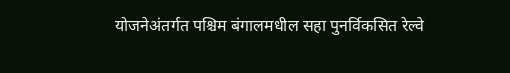योजनेअंतर्गत पश्चिम बंगालमधील सहा पुनर्विकसित रेल्वे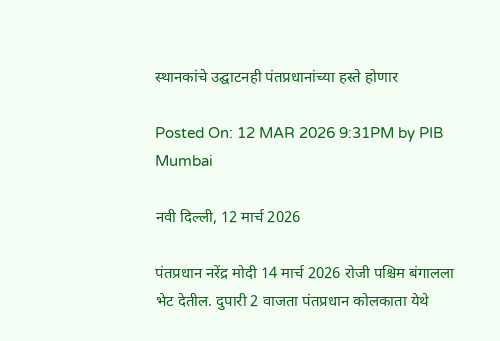स्थानकांचे उद्घाटनही पंतप्रधानांच्या हस्ते होणार

Posted On: 12 MAR 2026 9:31PM by PIB Mumbai

नवी दिल्ली, 12 मार्च 2026

पंतप्रधान नरेंद्र मोदी 14 मार्च 2026 रोजी पश्चिम बंगालला भेट देतील. दुपारी 2 वाजता पंतप्रधान कोलकाता येथे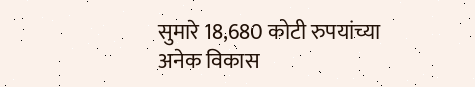सुमारे 18,680 कोटी रुपयांच्या अनेक विकास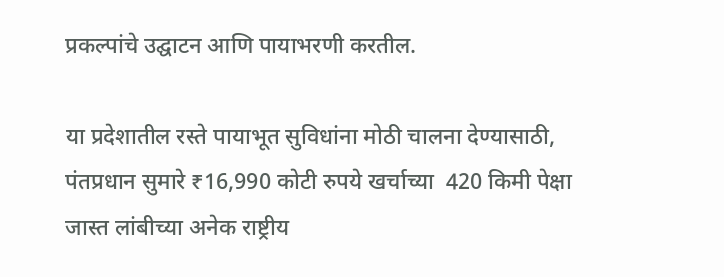प्रकल्पांचे उद्घाटन आणि पायाभरणी करतील.

या प्रदेशातील रस्ते पायाभूत सुविधांना मोठी चालना देण्यासाठी, पंतप्रधान सुमारे ₹16,990 कोटी रुपये खर्चाच्या  420 किमी पेक्षा जास्त लांबीच्या अनेक राष्ट्रीय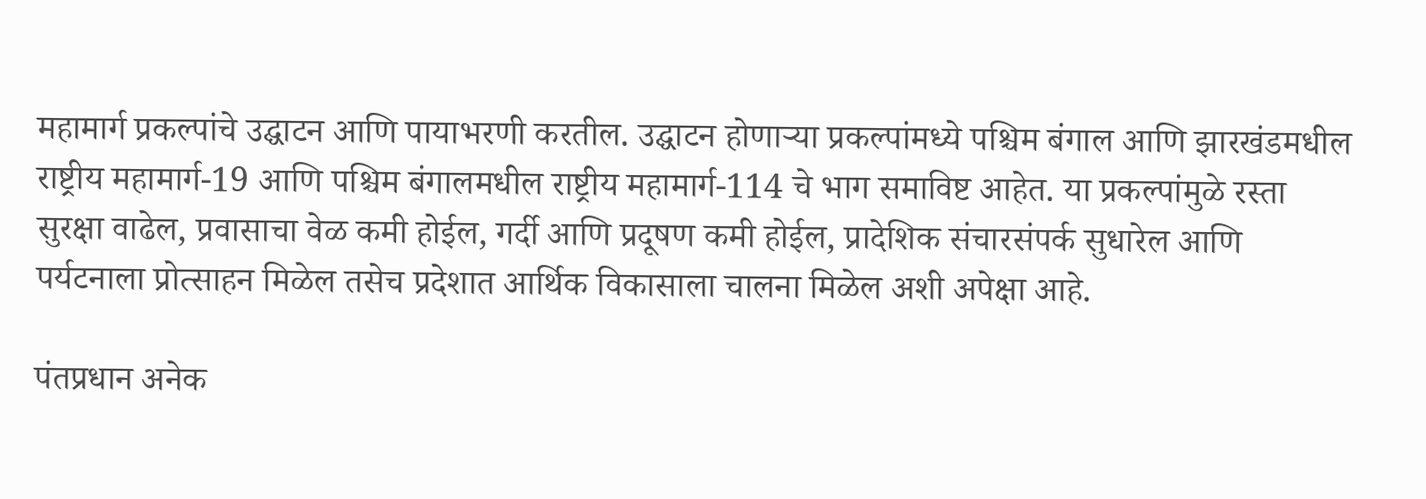महामार्ग प्रकल्पांचे उद्घाटन आणि पायाभरणी करतील. उद्घाटन होणाऱ्या प्रकल्पांमध्ये पश्चिम बंगाल आणि झारखंडमधील राष्ट्रीय महामार्ग-19 आणि पश्चिम बंगालमधील राष्ट्रीय महामार्ग-114 चे भाग समाविष्ट आहेत. या प्रकल्पांमुळे रस्ता सुरक्षा वाढेल, प्रवासाचा वेळ कमी होईल, गर्दी आणि प्रदूषण कमी होईल, प्रादेशिक संचारसंपर्क सुधारेल आणि पर्यटनाला प्रोत्साहन मिळेल तसेच प्रदेशात आर्थिक विकासाला चालना मिळेल अशी अपेक्षा आहे.

पंतप्रधान अनेक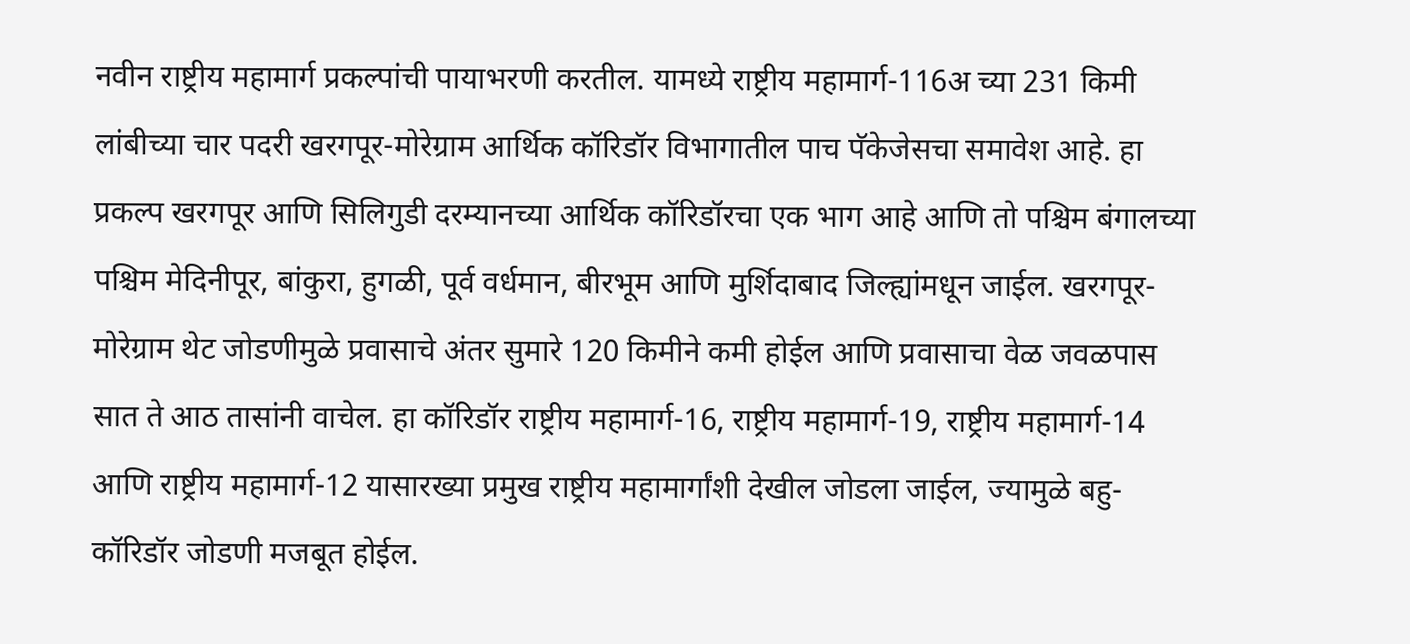नवीन राष्ट्रीय महामार्ग प्रकल्पांची पायाभरणी करतील. यामध्ये राष्ट्रीय महामार्ग-116अ च्या 231 किमी लांबीच्या चार पदरी खरगपूर-मोरेग्राम आर्थिक कॉरिडॉर विभागातील पाच पॅकेजेसचा समावेश आहे. हा प्रकल्प खरगपूर आणि सिलिगुडी दरम्यानच्या आर्थिक कॉरिडॉरचा एक भाग आहे आणि तो पश्चिम बंगालच्या पश्चिम मेदिनीपूर, बांकुरा, हुगळी, पूर्व वर्धमान, बीरभूम आणि मुर्शिदाबाद जिल्ह्यांमधून जाईल. खरगपूर-मोरेग्राम थेट जोडणीमुळे प्रवासाचे अंतर सुमारे 120 किमीने कमी होईल आणि प्रवासाचा वेळ जवळपास सात ते आठ तासांनी वाचेल. हा कॉरिडॉर राष्ट्रीय महामार्ग-16, राष्ट्रीय महामार्ग-19, राष्ट्रीय महामार्ग-14 आणि राष्ट्रीय महामार्ग-12 यासारख्या प्रमुख राष्ट्रीय महामार्गांशी देखील जोडला जाईल, ज्यामुळे बहु-कॉरिडॉर जोडणी मजबूत होईल.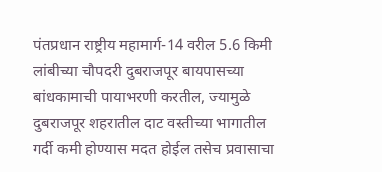पंतप्रधान राष्ट्रीय महामार्ग-14 वरील 5.6 किमी लांबीच्या चौपदरी दुबराजपूर बायपासच्या बांधकामाची पायाभरणी करतील, ज्यामुळे दुबराजपूर शहरातील दाट वस्तीच्या भागातील गर्दी कमी होण्यास मदत होईल तसेच प्रवासाचा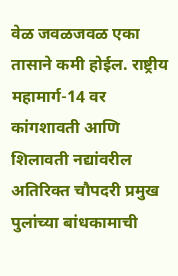वेळ जवळजवळ एका तासाने कमी होईल. राष्ट्रीय महामार्ग-14 वर कांगशावती आणि शिलावती नद्यांवरील अतिरिक्त चौपदरी प्रमुख पुलांच्या बांधकामाची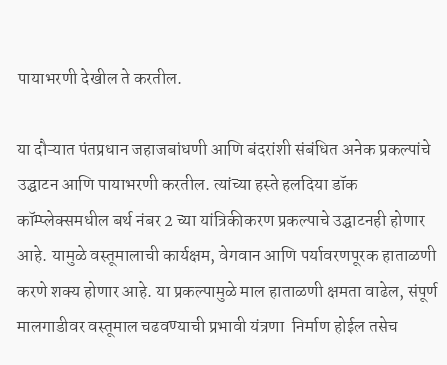पायाभरणी देखील ते करतील.

या दौऱ्यात पंतप्रधान जहाजबांधणी आणि बंदरांशी संबंधित अनेक प्रकल्पांचे उद्घाटन आणि पायाभरणी करतील. त्यांच्या हस्ते हलदिया डॉक कॉम्प्लेक्समधील बर्थ नंबर 2 च्या यांत्रिकीकरण प्रकल्पाचे उद्घाटनही होणार आहे. यामुळे वस्तूमालाची कार्यक्षम, वेगवान आणि पर्यावरणपूरक हाताळणी करणे शक्य होणार आहे. या प्रकल्पामुळे माल हाताळणी क्षमता वाढेल, संपूर्ण मालगाडीवर वस्तूमाल चढवण्याची प्रभावी यंत्रणा  निर्माण होईल तसेच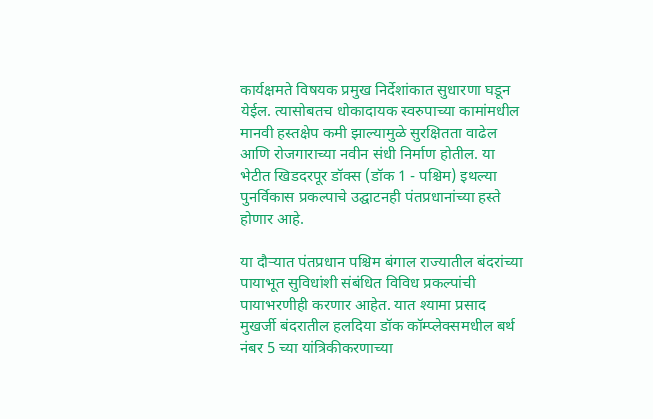कार्यक्षमते विषयक प्रमुख निर्देशांकात सुधारणा घडून येईल. त्यासोबतच धोकादायक स्वरुपाच्या कामांमधील मानवी हस्तक्षेप कमी झाल्यामुळे सुरक्षितता वाढेल आणि रोजगाराच्या नवीन संधी निर्माण होतील. या भेटीत खिडदरपूर डॉक्स (डॉक 1 - पश्चिम) इथल्या पुनर्विकास प्रकल्पाचे उद्घाटनही पंतप्रधानांच्या हस्ते होणार आहे.

या दौऱ्यात पंतप्रधान पश्चिम बंगाल राज्यातील बंदरांच्या पायाभूत सुविधांशी संबंधित विविध प्रकल्पांची पायाभरणीही करणार आहेत. यात श्यामा प्रसाद मुखर्जी बंदरातील हलदिया डॉक कॉम्प्लेक्समधील बर्थ नंबर 5 च्या यांत्रिकीकरणाच्या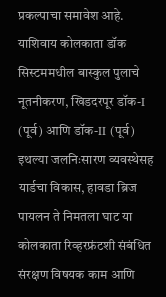प्रकल्पाचा समावेश आहे. याशिवाय कोलकाता डॉक सिस्टममधील बास्कुल पुलाचे नूतनीकरण, खिडदरपूर डॉक-I (पूर्व) आणि डॉक-II (पूर्व) इथल्या जलनिःसारण व्यवस्थेसह यार्डचा विकास, हावडा ब्रिज पायलन ते निमतला घाट या कोलकाता रिव्हरफ्रंटशी संबंधित संरक्षण विषयक काम आणि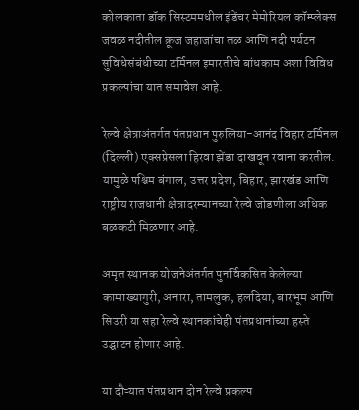कोलकाता डॉक सिस्टममधील इंडेंचर मेमोरियल कॉम्प्लेक्स जवळ नदीतील क्रूज जहाजांचा तळ आणि नदी पर्यटन सुविधेसंबंधीच्या टर्मिनल इमारतीचे बांधकाम अशा विविध प्रकल्पांचा यात समावेश आहे.

रेल्वे क्षेत्राअंतर्गत पंतप्रधान पुरुलिया-आनंद विहार टर्मिनल (दिल्ली) एक्सप्रेसला हिरवा झेंडा दाखवून रवाना करतील. यामुळे पश्चिम बंगाल, उत्तर प्रदेश, बिहार, झारखंड आणि राष्ट्रीय राजधानी क्षेत्रादरम्यानच्या रेल्वे जोडणीला अधिक बळकटी मिळणार आहे.

अमृत स्थानक योजनेअंतर्गत पुनर्विकसित केलेल्या कामाख्यागुरी, अनारा, तामलुक, हलदिया, बारभूम आणि सिउरी या सहा रेल्वे स्थानकांचेही पंतप्रधानांच्या हस्ते उद्घाटन होणार आहे.

या दौऱ्यात पंतप्रधान दोन रेल्वे प्रकल्प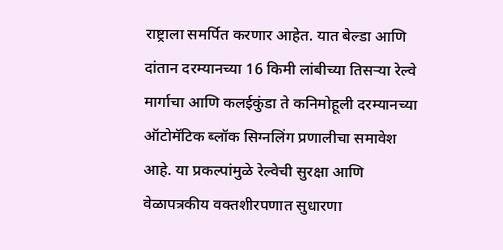राष्ट्राला समर्पित करणार आहेत. यात बेल्डा आणि दांतान दरम्यानच्या 16 किमी लांबीच्या तिसऱ्या रेल्वे मार्गाचा आणि कलईकुंडा ते कनिमोहूली दरम्यानच्या ऑटोमॅटिक ब्लॉक सिग्नलिंग प्रणालीचा समावेश आहे. या प्रकल्पांमुळे रेल्वेची सुरक्षा आणि वेळापत्रकीय वक्तशीरपणात सुधारणा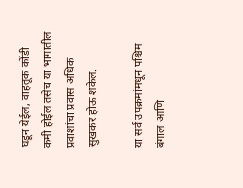घडून येईल, वाहतूक कोंडी कमी होईल तसेच या भागातील प्रवाशांचा प्रवास अधिक सुखकर होऊ शकेल.

या सर्व उपक्रमांमधून पश्चिम बंगाल आणि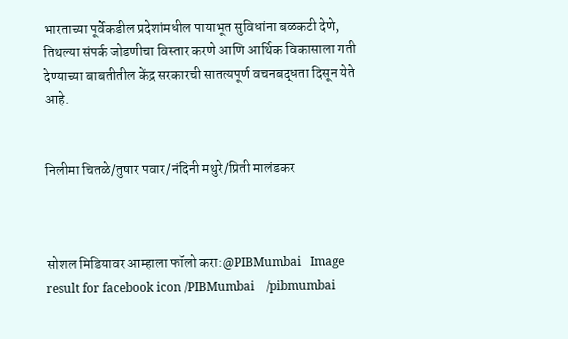भारताच्या पूर्वेकडील प्रदेशांमधील पायाभूत सुविधांना बळकटी देणे, तिथल्या संपर्क जोडणीचा विस्तार करणे आणि आर्थिक विकासाला गती देण्याच्या बाबतीतील केंद्र सरकारची सातत्यपूर्ण वचनबद्धता दिसून येते आहे.


निलीमा चितळे/तुषार पवार/नंदिनी मथुरे/प्रिती मालंडकर



सोशल मिडियावर आम्हाला फॉलो करा:@PIBMumbai   Image result for facebook icon /PIBMumbai    /pibmumbai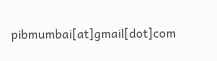pibmumbai[at]gmail[dot]com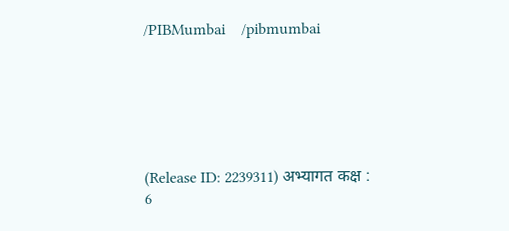/PIBMumbai    /pibmumbai






(Release ID: 2239311) अभ्यागत कक्ष : 6